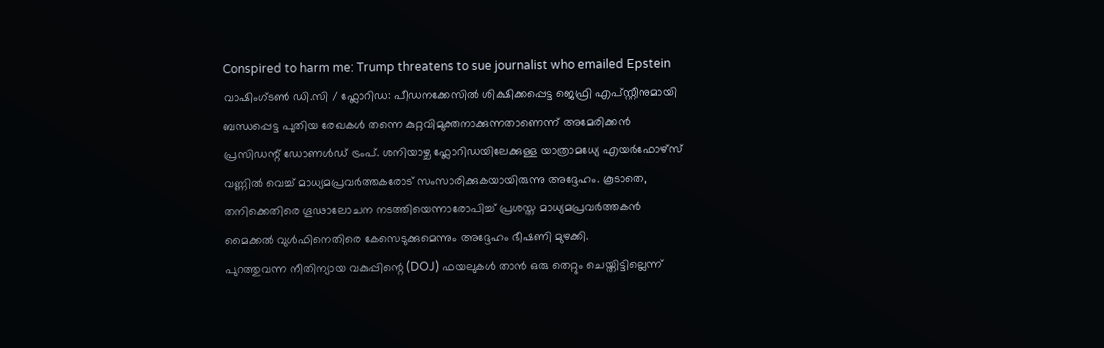Conspired to harm me: Trump threatens to sue journalist who emailed Epstein
വാഷിംഗ്ടൺ ഡി.സി / ഫ്ലോറിഡ: പീഡനക്കേസിൽ ശിക്ഷിക്കപ്പെട്ട ജെഫ്രി എപ്സ്റ്റീനുമായി ബന്ധപ്പെട്ട പുതിയ രേഖകൾ തന്നെ കുറ്റവിമുക്തനാക്കുന്നതാണെന്ന് അമേരിക്കൻ പ്രസിഡന്റ് ഡോണൾഡ് ട്രംപ്. ശനിയാഴ്ച ഫ്ലോറിഡയിലേക്കുള്ള യാത്രാമധ്യേ എയർഫോഴ്സ് വണ്ണിൽ വെച്ച് മാധ്യമപ്രവർത്തകരോട് സംസാരിക്കുകയായിരുന്നു അദ്ദേഹം. കൂടാതെ, തനിക്കെതിരെ ഗൂഢാലോചന നടത്തിയെന്നാരോപിച്ച് പ്രശസ്ത മാധ്യമപ്രവർത്തകൻ മൈക്കൽ വുൾഫിനെതിരെ കേസെടുക്കുമെന്നും അദ്ദേഹം ഭീഷണി മുഴക്കി.
പുറത്തുവന്ന നീതിന്യായ വകുപ്പിന്റെ (DOJ) ഫയലുകൾ താൻ ഒരു തെറ്റും ചെയ്തിട്ടില്ലെന്ന്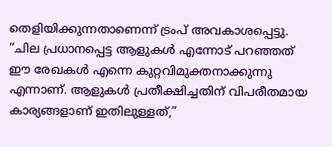തെളിയിക്കുന്നതാണെന്ന് ട്രംപ് അവകാശപ്പെട്ടു. “ചില പ്രധാനപ്പെട്ട ആളുകൾ എന്നോട് പറഞ്ഞത് ഈ രേഖകൾ എന്നെ കുറ്റവിമുക്തനാക്കുന്നു എന്നാണ്. ആളുകൾ പ്രതീക്ഷിച്ചതിന് വിപരീതമായ കാര്യങ്ങളാണ് ഇതിലുള്ളത്,”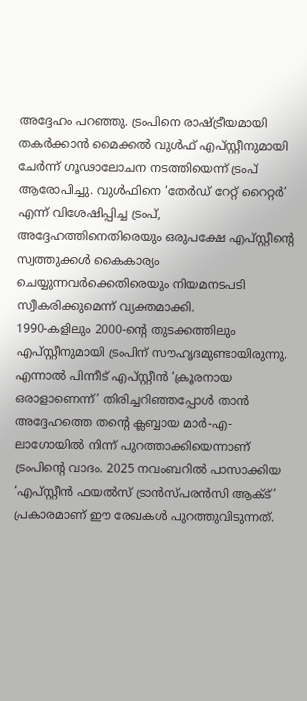അദ്ദേഹം പറഞ്ഞു. ട്രംപിനെ രാഷ്ട്രീയമായി തകർക്കാൻ മൈക്കൽ വുൾഫ് എപ്സ്റ്റീനുമായി ചേർന്ന് ഗൂഢാലോചന നടത്തിയെന്ന് ട്രംപ് ആരോപിച്ചു. വുൾഫിനെ ‘തേർഡ് റേറ്റ് റൈറ്റർ’ എന്ന് വിശേഷിപ്പിച്ച ട്രംപ്, അദ്ദേഹത്തിനെതിരെയും ഒരുപക്ഷേ എപ്സ്റ്റീന്റെ സ്വത്തുക്കൾ കൈകാര്യം ചെയ്യുന്നവർക്കെതിരെയും നിയമനടപടി സ്വീകരിക്കുമെന്ന് വ്യക്തമാക്കി.
1990-കളിലും 2000-ന്റെ തുടക്കത്തിലും എപ്സ്റ്റീനുമായി ട്രംപിന് സൗഹൃദമുണ്ടായിരുന്നു. എന്നാൽ പിന്നീട് എപ്സ്റ്റീൻ ‘ക്രൂരനായ ഒരാളാണെന്ന്’ തിരിച്ചറിഞ്ഞപ്പോൾ താൻ അദ്ദേഹത്തെ തന്റെ ക്ലബ്ബായ മാർ-എ-ലാഗോയിൽ നിന്ന് പുറത്താക്കിയെന്നാണ് ട്രംപിന്റെ വാദം. 2025 നവംബറിൽ പാസാക്കിയ ‘എപ്സ്റ്റീൻ ഫയൽസ് ട്രാൻസ്പരൻസി ആക്ട്’ പ്രകാരമാണ് ഈ രേഖകൾ പുറത്തുവിടുന്നത്.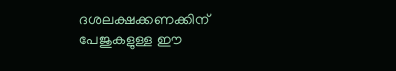ദശലക്ഷക്കണക്കിന് പേജുകളുള്ള ഈ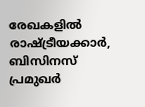രേഖകളിൽ രാഷ്ട്രീയക്കാർ, ബിസിനസ് പ്രമുഖർ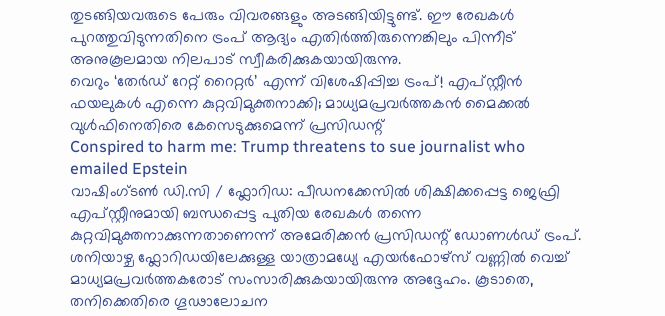തുടങ്ങിയവരുടെ പേരും വിവരങ്ങളും അടങ്ങിയിട്ടുണ്ട്. ഈ രേഖകൾ പുറത്തുവിടുന്നതിനെ ട്രംപ് ആദ്യം എതിർത്തിരുന്നെങ്കിലും പിന്നീട് അനുകൂലമായ നിലപാട് സ്വീകരിക്കുകയായിരുന്നു.
വെറും ‘തേർഡ് റേറ്റ് റൈറ്റർ’ എന്ന് വിശേഷിപ്പിച്ച ട്രംപ്! എപ്സ്റ്റീൻ ഫയലുകൾ എന്നെ കുറ്റവിമുക്തനാക്കി; മാധ്യമപ്രവർത്തകൻ മൈക്കൽ വുൾഫിനെതിരെ കേസെടുക്കുമെന്ന് പ്രസിഡന്റ്
Conspired to harm me: Trump threatens to sue journalist who emailed Epstein
വാഷിംഗ്ടൺ ഡി.സി / ഫ്ലോറിഡ: പീഡനക്കേസിൽ ശിക്ഷിക്കപ്പെട്ട ജെഫ്രി എപ്സ്റ്റീനുമായി ബന്ധപ്പെട്ട പുതിയ രേഖകൾ തന്നെ കുറ്റവിമുക്തനാക്കുന്നതാണെന്ന് അമേരിക്കൻ പ്രസിഡന്റ് ഡോണൾഡ് ട്രംപ്. ശനിയാഴ്ച ഫ്ലോറിഡയിലേക്കുള്ള യാത്രാമധ്യേ എയർഫോഴ്സ് വണ്ണിൽ വെച്ച് മാധ്യമപ്രവർത്തകരോട് സംസാരിക്കുകയായിരുന്നു അദ്ദേഹം. കൂടാതെ, തനിക്കെതിരെ ഗൂഢാലോചന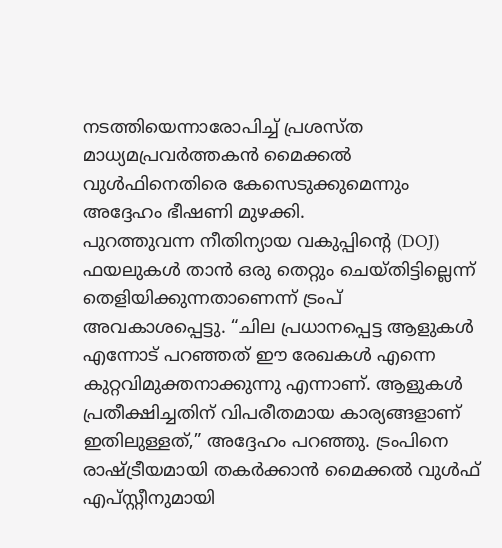നടത്തിയെന്നാരോപിച്ച് പ്രശസ്ത മാധ്യമപ്രവർത്തകൻ മൈക്കൽ വുൾഫിനെതിരെ കേസെടുക്കുമെന്നും അദ്ദേഹം ഭീഷണി മുഴക്കി.
പുറത്തുവന്ന നീതിന്യായ വകുപ്പിന്റെ (DOJ) ഫയലുകൾ താൻ ഒരു തെറ്റും ചെയ്തിട്ടില്ലെന്ന് തെളിയിക്കുന്നതാണെന്ന് ട്രംപ് അവകാശപ്പെട്ടു. “ചില പ്രധാനപ്പെട്ട ആളുകൾ എന്നോട് പറഞ്ഞത് ഈ രേഖകൾ എന്നെ കുറ്റവിമുക്തനാക്കുന്നു എന്നാണ്. ആളുകൾ പ്രതീക്ഷിച്ചതിന് വിപരീതമായ കാര്യങ്ങളാണ് ഇതിലുള്ളത്,” അദ്ദേഹം പറഞ്ഞു. ട്രംപിനെ രാഷ്ട്രീയമായി തകർക്കാൻ മൈക്കൽ വുൾഫ് എപ്സ്റ്റീനുമായി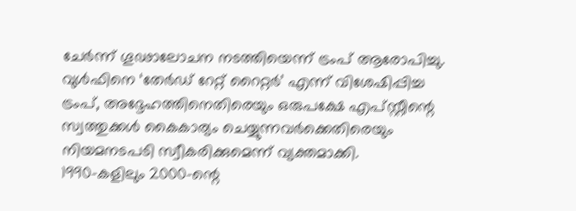ചേർന്ന് ഗൂഢാലോചന നടത്തിയെന്ന് ട്രംപ് ആരോപിച്ചു. വുൾഫിനെ ‘തേർഡ് റേറ്റ് റൈറ്റർ’ എന്ന് വിശേഷിപ്പിച്ച ട്രംപ്, അദ്ദേഹത്തിനെതിരെയും ഒരുപക്ഷേ എപ്സ്റ്റീന്റെ സ്വത്തുക്കൾ കൈകാര്യം ചെയ്യുന്നവർക്കെതിരെയും നിയമനടപടി സ്വീകരിക്കുമെന്ന് വ്യക്തമാക്കി.
1990-കളിലും 2000-ന്റെ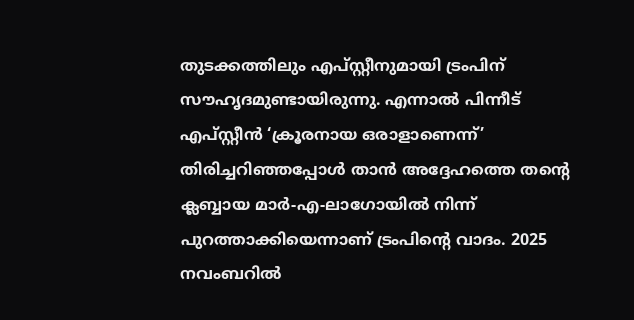തുടക്കത്തിലും എപ്സ്റ്റീനുമായി ട്രംപിന് സൗഹൃദമുണ്ടായിരുന്നു. എന്നാൽ പിന്നീട് എപ്സ്റ്റീൻ ‘ക്രൂരനായ ഒരാളാണെന്ന്’ തിരിച്ചറിഞ്ഞപ്പോൾ താൻ അദ്ദേഹത്തെ തന്റെ ക്ലബ്ബായ മാർ-എ-ലാഗോയിൽ നിന്ന് പുറത്താക്കിയെന്നാണ് ട്രംപിന്റെ വാദം. 2025 നവംബറിൽ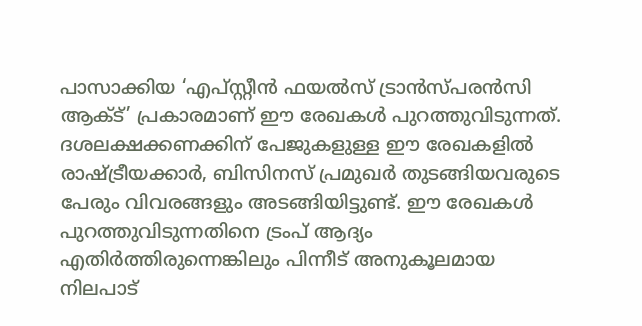പാസാക്കിയ ‘എപ്സ്റ്റീൻ ഫയൽസ് ട്രാൻസ്പരൻസി ആക്ട്’ പ്രകാരമാണ് ഈ രേഖകൾ പുറത്തുവിടുന്നത്. ദശലക്ഷക്കണക്കിന് പേജുകളുള്ള ഈ രേഖകളിൽ രാഷ്ട്രീയക്കാർ, ബിസിനസ് പ്രമുഖർ തുടങ്ങിയവരുടെ പേരും വിവരങ്ങളും അടങ്ങിയിട്ടുണ്ട്. ഈ രേഖകൾ പുറത്തുവിടുന്നതിനെ ട്രംപ് ആദ്യം എതിർത്തിരുന്നെങ്കിലും പിന്നീട് അനുകൂലമായ നിലപാട്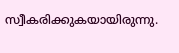സ്വീകരിക്കുകയായിരുന്നു.